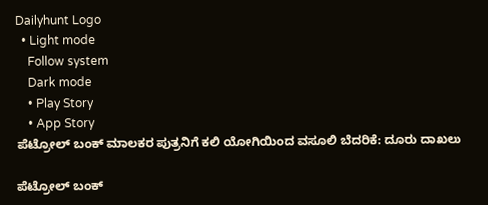Dailyhunt Logo
  • Light mode
    Follow system
    Dark mode
    • Play Story
    • App Story
ಪೆಟ್ರೋಲ್ ಬಂಕ್ ಮಾಲಕರ ಪುತ್ರನಿಗೆ ಕಲಿ ಯೋಗಿಯಿಂದ ವಸೂಲಿ ಬೆದರಿಕೆ: ದೂರು ದಾಖಲು

ಪೆಟ್ರೋಲ್ ಬಂಕ್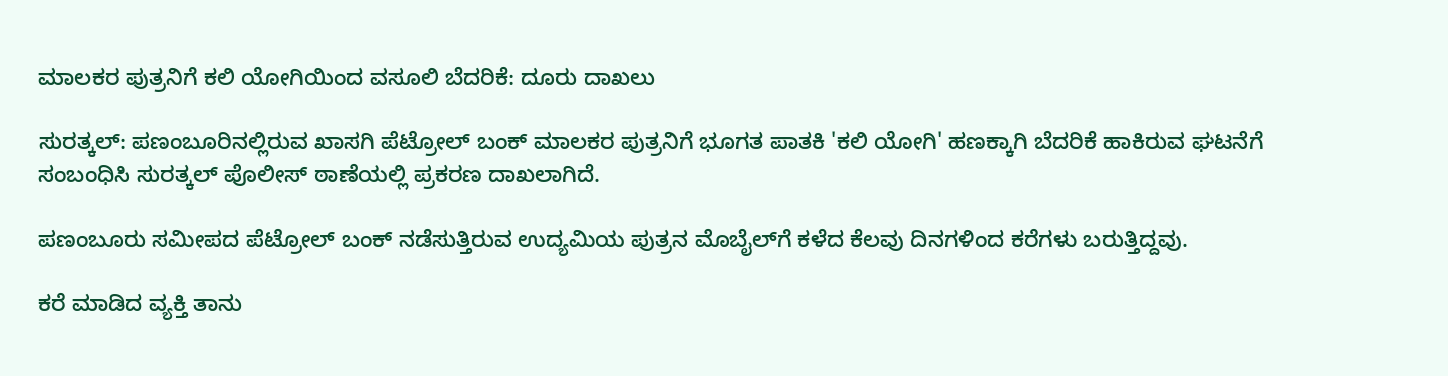ಮಾಲಕರ ಪುತ್ರನಿಗೆ ಕಲಿ ಯೋಗಿಯಿಂದ ವಸೂಲಿ ಬೆದರಿಕೆ: ದೂರು ದಾಖಲು

ಸುರತ್ಕಲ್: ಪಣಂಬೂರಿನಲ್ಲಿರುವ ಖಾಸಗಿ ಪೆಟ್ರೋಲ್ ಬಂಕ್ ಮಾಲಕರ ಪುತ್ರನಿಗೆ ಭೂಗತ ಪಾತಕಿ 'ಕಲಿ ಯೋಗಿ' ಹಣಕ್ಕಾಗಿ ಬೆದರಿಕೆ ಹಾಕಿರುವ ಘಟನೆಗೆ ಸಂಬಂಧಿಸಿ ಸುರತ್ಕಲ್ ಪೊಲೀಸ್ ಠಾಣೆಯಲ್ಲಿ ಪ್ರಕರಣ ದಾಖಲಾಗಿದೆ.

ಪಣಂಬೂರು ಸಮೀಪದ ಪೆಟ್ರೋಲ್ ಬಂಕ್ ನಡೆಸುತ್ತಿರುವ ಉದ್ಯಮಿಯ ಪುತ್ರನ ಮೊಬೈಲ್‌ಗೆ ಕಳೆದ ಕೆಲವು ದಿನಗಳಿಂದ ಕರೆಗಳು ಬರುತ್ತಿದ್ದವು.

ಕರೆ ಮಾಡಿದ ವ್ಯಕ್ತಿ ತಾನು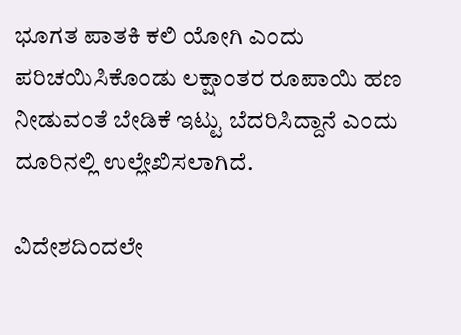ಭೂಗತ ಪಾತಕಿ ಕಲಿ ಯೋಗಿ ಎಂದು ಪರಿಚಯಿಸಿಕೊಂಡು ಲಕ್ಷಾಂತರ ರೂಪಾಯಿ ಹಣ ನೀಡುವಂತೆ ಬೇಡಿಕೆ ಇಟ್ಟು ಬೆದರಿಸಿದ್ದಾನೆ ಎಂದು ದೂರಿನಲ್ಲಿ ಉಲ್ಲೇಖಿಸಲಾಗಿದೆ.

ವಿದೇಶದಿಂದಲೇ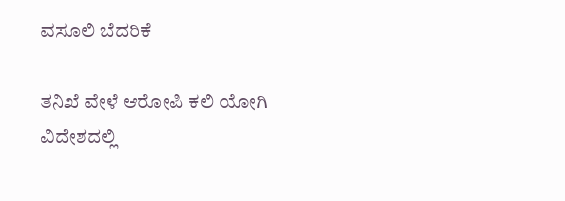ವಸೂಲಿ ಬೆದರಿಕೆ

ತನಿಖೆ ವೇಳೆ ಆರೋಪಿ ಕಲಿ ಯೋಗಿ ವಿದೇಶದಲ್ಲಿ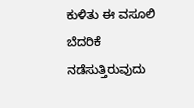ಕುಳಿತು ಈ ವಸೂಲಿ ಬೆದರಿಕೆ ನಡೆಸುತ್ತಿರುವುದು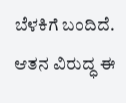ಬೆಳಕಿಗೆ ಬಂದಿದೆ. ಆತನ ವಿರುದ್ಧ ಈ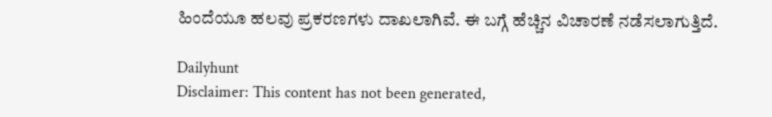ಹಿಂದೆಯೂ ಹಲವು ಪ್ರಕರಣಗಳು ದಾಖಲಾಗಿವೆ. ಈ ಬಗ್ಗೆ ಹೆಚ್ಚಿನ ವಿಚಾರಣೆ ನಡೆಸಲಾಗುತ್ತಿದೆ.

Dailyhunt
Disclaimer: This content has not been generated,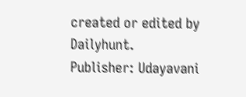created or edited by Dailyhunt. Publisher: Udayavani